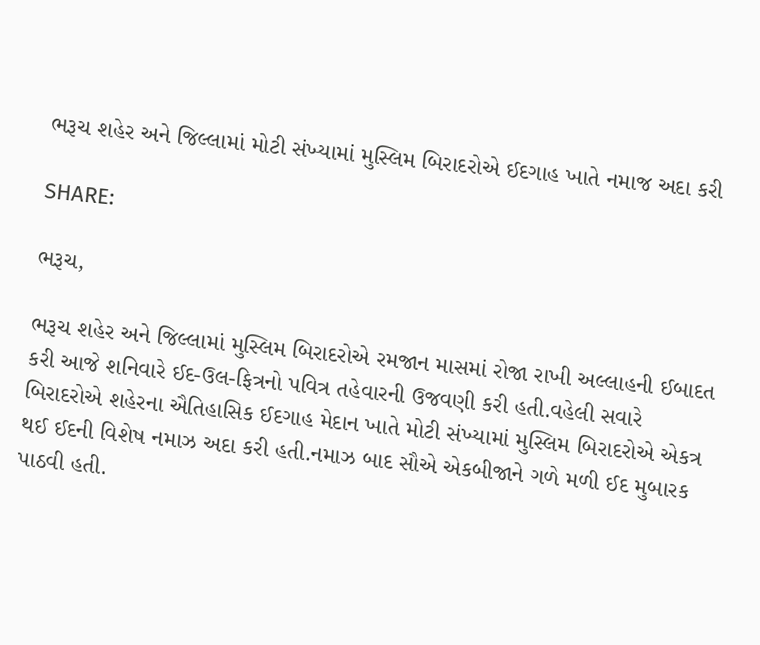ભરૂચ શહેર અને જિલ્લામાં મોટી સંખ્યામાં મુસ્લિમ બિરાદરોએ ઈદગાહ ખાતે નમાજ અદા કરી

SHARE:

ભરૂચ,

ભરૂચ શહેર અને જિલ્લામાં મુસ્લિમ બિરાદરોએ રમજાન માસમાં રોજા રાખી અલ્લાહની ઈબાદત કરી આજે શનિવારે ઈદ-ઉલ-ફિત્રનો પવિત્ર તહેવારની ઉજવણી કરી હતી.વહેલી સવારે બિરાદરોએ શહેરના ઐતિહાસિક ઈદગાહ મેદાન ખાતે મોટી સંખ્યામાં મુસ્લિમ બિરાદરોએ એકત્ર થઈ ઈદની વિશેષ નમાઝ અદા કરી હતી.નમાઝ બાદ સૌએ એકબીજાને ગળે મળી ઈદ મુબારક પાઠવી હતી.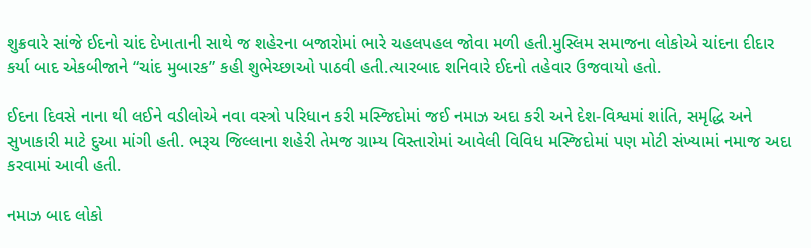શુક્રવારે સાંજે ઈદનો ચાંદ દેખાતાની સાથે જ શહેરના બજારોમાં ભારે ચહલપહલ જોવા મળી હતી.મુસ્લિમ સમાજના લોકોએ ચાંદના દીદાર કર્યા બાદ એકબીજાને “ચાંદ મુબારક” કહી શુભેચ્છાઓ પાઠવી હતી.ત્યારબાદ શનિવારે ઈદનો તહેવાર ઉજવાયો હતો.

ઈદના દિવસે નાના થી લઈને વડીલોએ નવા વસ્ત્રો પરિધાન કરી મસ્જિદોમાં જઈ નમાઝ અદા કરી અને દેશ-વિશ્વમાં શાંતિ, સમૃદ્ધિ અને સુખાકારી માટે દુઆ માંગી હતી. ભરૂચ જિલ્લાના શહેરી તેમજ ગ્રામ્ય વિસ્તારોમાં આવેલી વિવિધ મસ્જિદોમાં પણ મોટી સંખ્યામાં નમાજ અદા કરવામાં આવી હતી.

નમાઝ બાદ લોકો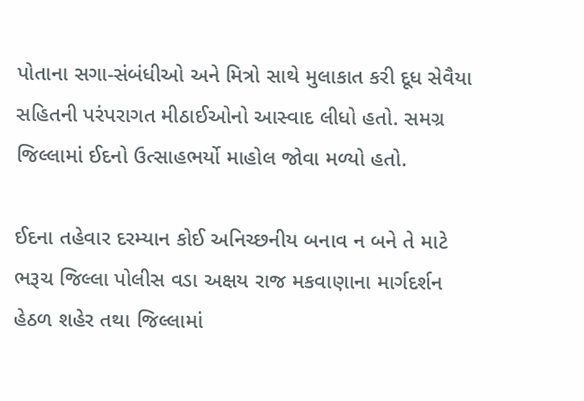પોતાના સગા-સંબંધીઓ અને મિત્રો સાથે મુલાકાત કરી દૂધ સેવૈયા સહિતની પરંપરાગત મીઠાઈઓનો આસ્વાદ લીધો હતો. સમગ્ર જિલ્લામાં ઈદનો ઉત્સાહભર્યો માહોલ જોવા મળ્યો હતો.

ઈદના તહેવાર દરમ્યાન કોઈ અનિચ્છનીય બનાવ ન બને તે માટે ભરૂચ જિલ્લા પોલીસ વડા અક્ષય રાજ મકવાણાના માર્ગદર્શન હેઠળ શહેર તથા જિલ્લામાં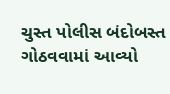ચુસ્ત પોલીસ બંદોબસ્ત ગોઠવવામાં આવ્યો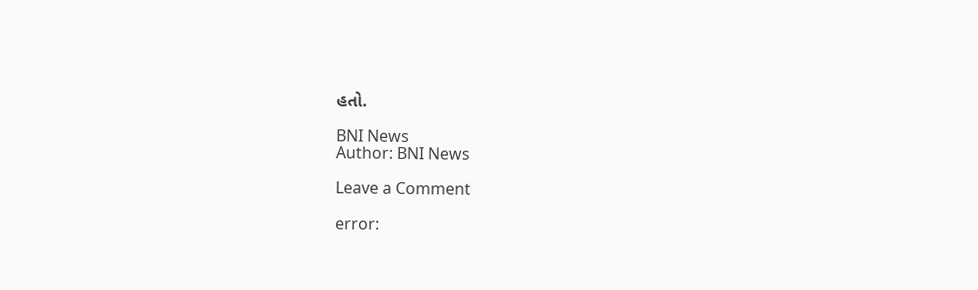હતો.

BNI News
Author: BNI News

Leave a Comment

error: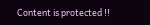Content is protected !!